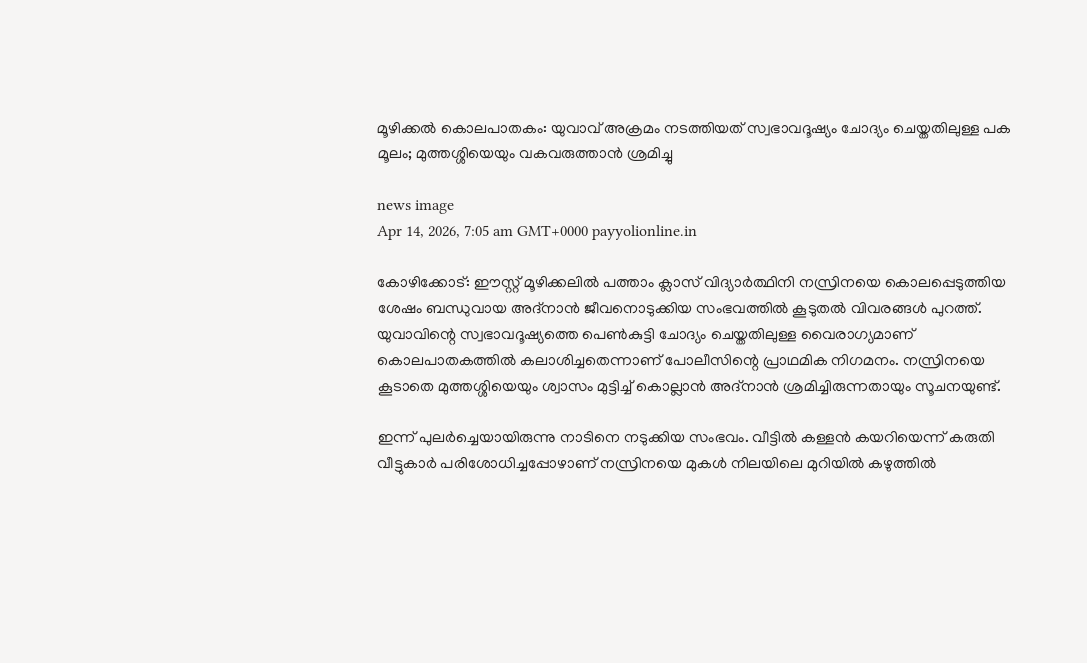മൂഴിക്കൽ കൊലപാതകം: യുവാവ് അക്രമം നടത്തിയത് സ്വഭാവദൂഷ്യം ചോദ്യം ചെയ്തതിലുള്ള പക മൂലം; മുത്തശ്ശിയെയും വകവരുത്താൻ ശ്രമിച്ചു

news image
Apr 14, 2026, 7:05 am GMT+0000 payyolionline.in

കോഴിക്കോട്: ഈസ്റ്റ് മൂഴിക്കലിൽ പത്താം ക്ലാസ് വിദ്യാർത്ഥിനി നസ്രിനയെ കൊലപ്പെടുത്തിയ ശേഷം ബന്ധുവായ അദ്നാൻ ജീവനൊടുക്കിയ സംഭവത്തിൽ കൂടുതൽ വിവരങ്ങൾ പുറത്ത്. യുവാവിന്റെ സ്വഭാവദൂഷ്യത്തെ പെൺകുട്ടി ചോദ്യം ചെയ്തതിലുള്ള വൈരാഗ്യമാണ് കൊലപാതകത്തിൽ കലാശിച്ചതെന്നാണ് പോലീസിന്റെ പ്രാഥമിക നിഗമനം. നസ്രിനയെ കൂടാതെ മുത്തശ്ശിയെയും ശ്വാസം മുട്ടിച്ച് കൊല്ലാൻ അദ്നാൻ ശ്രമിച്ചിരുന്നതായും സൂചനയുണ്ട്.

ഇന്ന് പുലർച്ചെയായിരുന്നു നാടിനെ നടുക്കിയ സംഭവം. വീട്ടിൽ കള്ളൻ കയറിയെന്ന് കരുതി വീട്ടുകാർ പരിശോധിച്ചപ്പോഴാണ് നസ്രിനയെ മുകൾ നിലയിലെ മുറിയിൽ കഴുത്തിൽ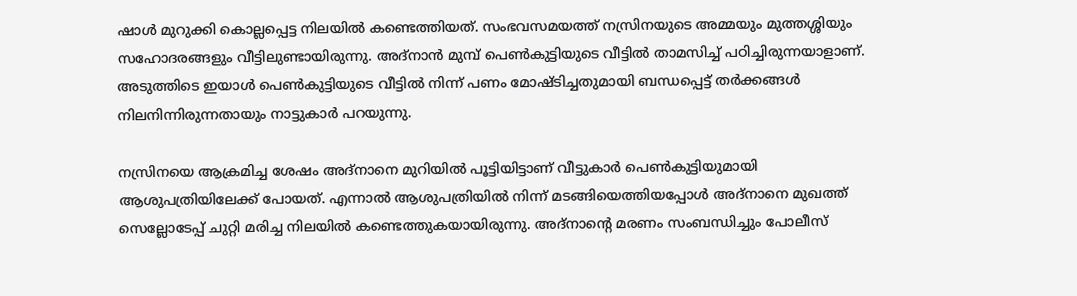ഷാൾ മുറുക്കി കൊല്ലപ്പെട്ട നിലയിൽ കണ്ടെത്തിയത്. സംഭവസമയത്ത് നസ്രിനയുടെ അമ്മയും മുത്തശ്ശിയും സഹോദരങ്ങളും വീട്ടിലുണ്ടായിരുന്നു. അദ്നാൻ മുമ്പ് പെൺകുട്ടിയുടെ വീട്ടിൽ താമസിച്ച് പഠിച്ചിരുന്നയാളാണ്. അടുത്തിടെ ഇയാൾ പെൺകുട്ടിയുടെ വീട്ടിൽ നിന്ന് പണം മോഷ്ടിച്ചതുമായി ബന്ധപ്പെട്ട് തർക്കങ്ങൾ നിലനിന്നിരുന്നതായും നാട്ടുകാർ പറയുന്നു.

നസ്രിനയെ ആക്രമിച്ച ശേഷം അദ്നാനെ മുറിയിൽ പൂട്ടിയിട്ടാണ് വീട്ടുകാർ പെൺകുട്ടിയുമായി ആശുപത്രിയിലേക്ക് പോയത്. എന്നാൽ ആശുപത്രിയിൽ നിന്ന് മടങ്ങിയെത്തിയപ്പോൾ അദ്നാനെ മുഖത്ത് സെല്ലോടേപ്പ് ചുറ്റി മരിച്ച നിലയിൽ കണ്ടെത്തുകയായിരുന്നു. അദ്നാന്റെ മരണം സംബന്ധിച്ചും പോലീസ്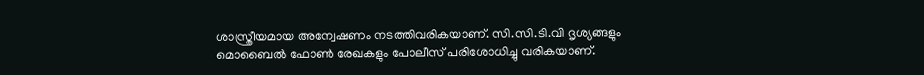ശാസ്ത്രീയമായ അന്വേഷണം നടത്തിവരികയാണ്. സി.സി.ടി.വി ദൃശ്യങ്ങളും മൊബൈൽ ഫോൺ രേഖകളും പോലീസ് പരിശോധിച്ചു വരികയാണ്.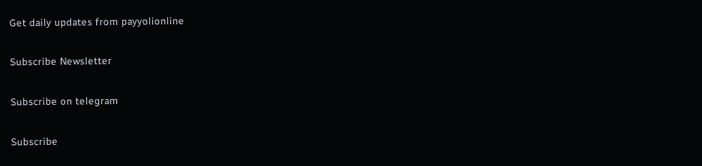Get daily updates from payyolionline

Subscribe Newsletter

Subscribe on telegram

Subscribe